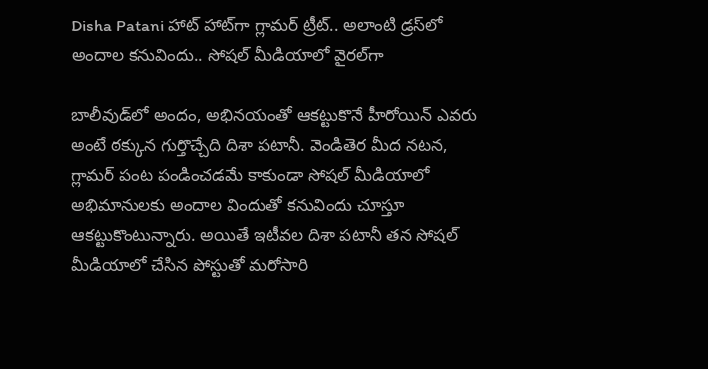Disha Patani హాట్ హాట్‌గా గ్లామర్ ట్రీట్.. అలాంటి డ్రస్‌లో అందాల కనువిందు.. సోషల్ మీడియాలో వైరల్‌గా

బాలీవుడ్‌లో అందం, అభినయంతో ఆకట్టుకొనే హీరోయిన్ ఎవరు అంటే ఠక్కున గుర్తొచ్చేది దిశా పటానీ. వెండితెర మీద నటన, గ్లామర్ పంట పండించడమే కాకుండా సోషల్ మీడియాలో అభిమానులకు అందాల విందుతో కనువిందు చూస్తూ ఆకట్టుకొంటున్నారు. అయితే ఇటీవల దిశా పటానీ తన సోషల్ మీడియాలో చేసిన పోస్టుతో మరోసారి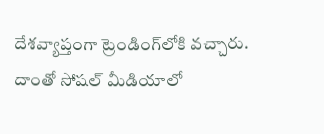దేశవ్యాప్తంగా ట్రెండింగ్‌లోకి వచ్చారు. దాంతో సోషల్ మీడియాలో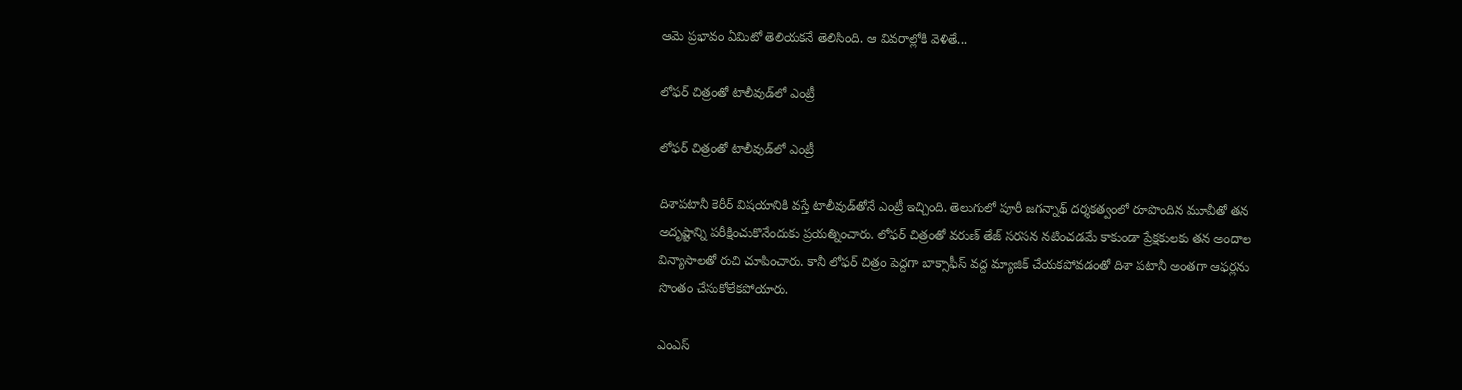ఆమె ప్రభావం ఏమిటో తెలియకనే తెలిసింది. ఆ వివరాల్లోకి వెళితే...

లోఫర్ చిత్రంతో టాలీవుడ్‌లో ఎంట్రీ

లోఫర్ చిత్రంతో టాలీవుడ్‌లో ఎంట్రీ

దిశాపటానీ కెరీర్ విషయానికి వస్తే టాలీవుడ్‌తోనే ఎంట్రీ ఇచ్చింది. తెలుగులో పూరీ జగన్నాథ్ దర్శకత్వంలో రూపొందిన మూవీతో తన అదృష్టాన్ని పరీక్షించుకొనేందుకు ప్రయత్నించారు. లోఫర్ చిత్రంతో వరుణ్ తేజ్ సరసన నటించడమే కాకుండా ప్రేక్షకులకు తన అందాల విన్యాసాలతో రుచి చూపించారు. కానీ లోఫర్ చిత్రం పెద్దగా బాక్సాఫీస్ వద్ద మ్యాజిక్ చేయకపోవడంతో దిశా పటానీ అంతగా ఆఫర్లను సొంతం చేసుకోలేకపోయారు.

ఎంఎస్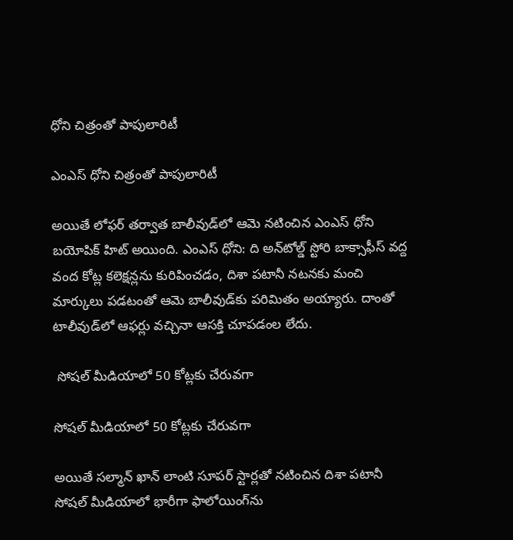ధోని చిత్రంతో పాపులారిటీ

ఎంఎస్ ధోని చిత్రంతో పాపులారిటీ

అయితే లోఫర్ తర్వాత బాలీవుడ్‌లో ఆమె నటించిన ఎంఎస్ ధోని బయోపిక్‌ హిట్ అయింది. ఎంఎస్ ధోని: ది అన్‌టోల్డ్ స్టోరి బాక్సాఫీస్ వద్ద వంద కోట్ల కలెక్షన్లను కురిపించడం, దిశా పటానీ నటనకు మంచి మార్కులు పడటంతో ఆమె బాలీవుడ్‌కు పరిమితం అయ్యారు. దాంతో టాలీవుడ్‌లో ఆఫర్లు వచ్చినా ఆసక్తి చూపడంల లేదు.

 సోషల్ మీడియాలో 50 కోట్లకు చేరువగా

సోషల్ మీడియాలో 50 కోట్లకు చేరువగా

అయితే సల్మాన్ ఖాన్ లాంటి సూపర్ స్టార్లతో నటించిన దిశా పటానీ సోషల్ మీడియాలో భారీగా ఫాలోయింగ్‌ను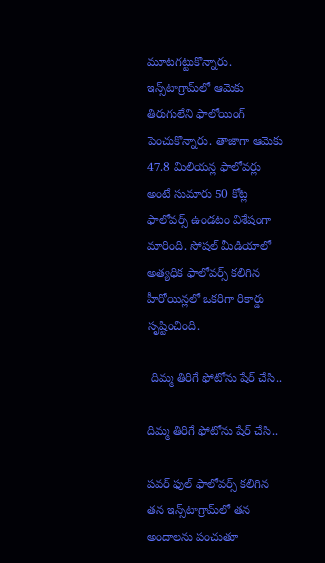మూటగట్టుకొన్నారు. ఇన్స్‌టాగ్రామ్‌లో ఆమెకు తిరుగులేని ఫాలోయింగ్ పెంచుకొన్నారు. తాజాగా ఆమెకు 47.8 మిలియన్ల ఫాలోవర్లు అంటే సుమారు 50 కోట్ల ఫాలోవర్స్ ఉండటం విశేషంగా మారింది. సోషల్ మీడియాలో అత్యధిక ఫాలోవర్స్ కలిగిన హీరోయిన్లలో ఒకరిగా రికార్డు సృష్టించింది.

 దిమ్మ తిరిగే ఫోటోను షేర్ చేసి..

దిమ్మ తిరిగే ఫోటోను షేర్ చేసి..

పవర్ ఫుల్ ఫాలోవర్స్ కలిగిన తన ఇన్స్‌టాగ్రామ్‌లో తన అందాలను పంచుతూ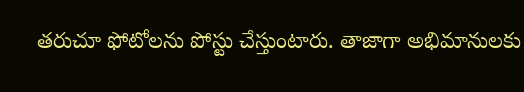తరుచూ ఫోటోలను పోస్టు చేస్తుంటారు. తాజాగా అభిమానులకు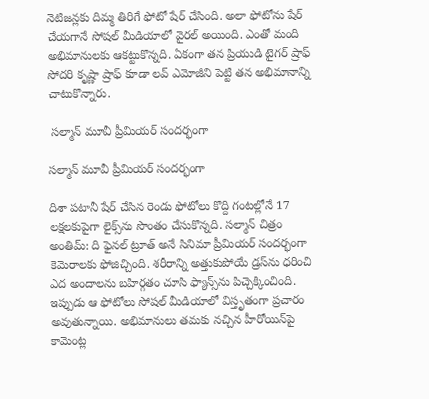నెటిజన్లకు దిమ్మ తిరిగే ఫోటో షేర్ చేసింది. అలా ఫోటోను షేర్ చేయగానే సోషల్ మీడియాలో వైరల్ అయింది. ఎంతో మంది అభిమానులకు ఆకట్టుకొన్నది. ఏకంగా తన ప్రియుడి టైగర్ ష్రాఫ్ సోదరి కృష్ణా ష్రాఫ్ కూడా లవ్ ఎమోజీని పెట్టి తన అభిమానాన్ని చాటుకొన్నారు.

 సల్మాన్ మూవీ ప్రీమియర్ సందర్భంగా

సల్మాన్ మూవీ ప్రీమియర్ సందర్భంగా

దిశా పటానీ షేర్ చేసిన రెండు ఫోటోలు కొద్ది గంటల్లోనే 17 లక్షలకుపైగా లైక్స్‌ను సొంతం చేసుకొన్నది. సల్మాన్ చిత్రం అంతిమ్: ది ఫైనల్ ట్రూత్ అనే సినిమా ప్రీమియర్ సందర్భంగా కెమెరాలకు ఫోజిచ్చింది. శరీరాన్ని అత్తుకుపోయే డ్రస్‌ను ధరించి ఎద అందాలను బహిర్గతం చూసి ఫ్యాన్స్‌ను పిచ్చెక్కించింది. ఇప్పుడు ఆ ఫోటోలు సోషల్ మీడియాలో విస్తృతంగా ప్రచారం అవుతున్నాయి. అభిమానులు తమకు నచ్చిన హీరోయిన్‌పై కామెంట్ల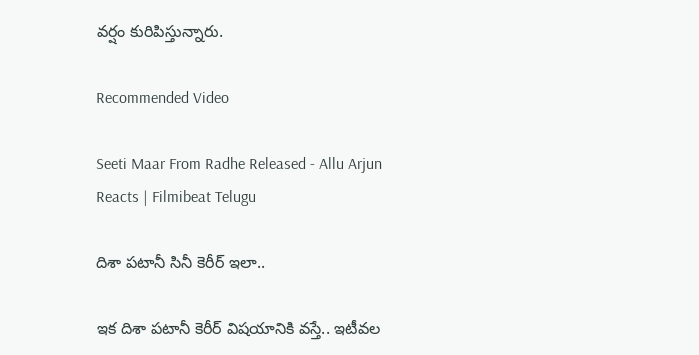వర్షం కురిపిస్తున్నారు.

Recommended Video

Seeti Maar From Radhe Released - Allu Arjun Reacts | Filmibeat Telugu

దిశా పటానీ సినీ కెరీర్ ఇలా..

ఇక దిశా పటానీ కెరీర్ విషయానికి వస్తే.. ఇటీవల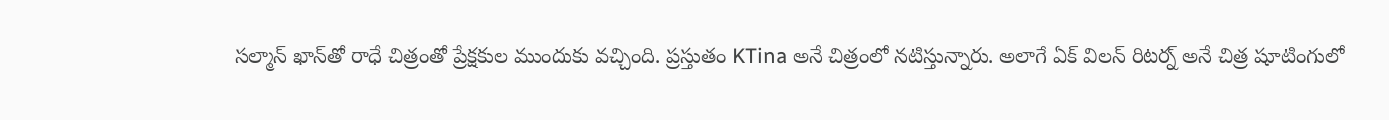సల్మాన్ ఖాన్‌తో రాధే చిత్రంతో ప్రేక్షకుల ముందుకు వచ్చింది. ప్రస్తుతం KTina అనే చిత్రంలో నటిస్తున్నారు. అలాగే ఏక్ విలన్ రిటర్న్ అనే చిత్ర షూటింగులో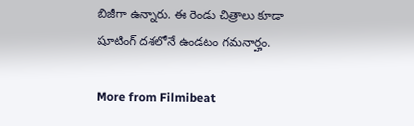బిజీగా ఉన్నారు. ఈ రెండు చిత్రాలు కూడా షూటింగ్ దశలోనే ఉండటం గమనార్హం.

More from Filmibeat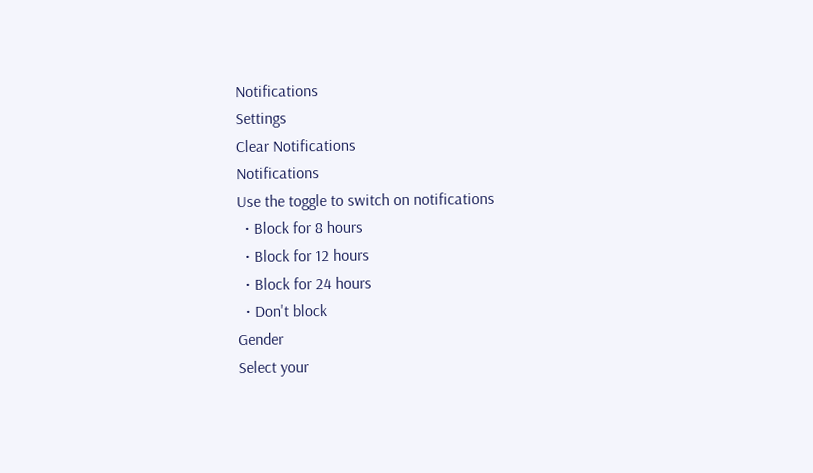Notifications
Settings
Clear Notifications
Notifications
Use the toggle to switch on notifications
  • Block for 8 hours
  • Block for 12 hours
  • Block for 24 hours
  • Don't block
Gender
Select your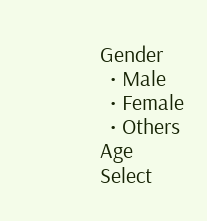Gender
  • Male
  • Female
  • Others
Age
Select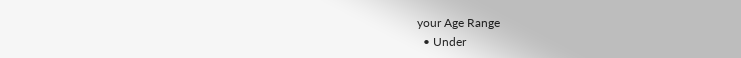your Age Range
  • Under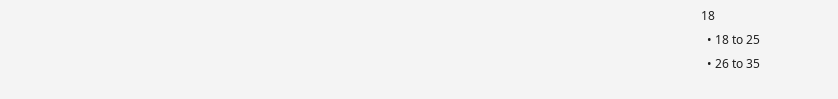18
  • 18 to 25
  • 26 to 35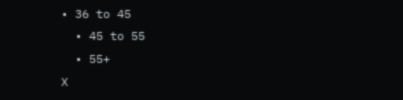• 36 to 45
  • 45 to 55
  • 55+
X